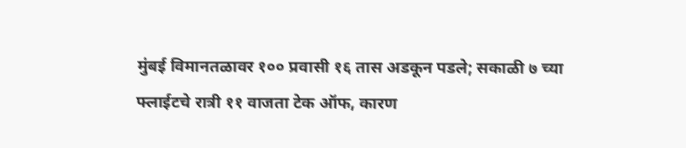मुंबई विमानतळावर १०० प्रवासी १६ तास अडकून पडले; सकाळी ७ च्या फ्लाईटचे रात्री ११ वाजता टेक ऑफ, कारण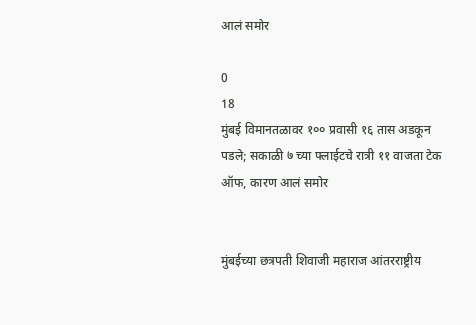आलं समोर

0
18
मुंबई विमानतळावर १०० प्रवासी १६ तास अडकून पडले; सकाळी ७ च्या फ्लाईटचे रात्री ११ वाजता टेक ऑफ, कारण आलं समोर


मुंबईच्या छत्रपती शिवाजी महाराज आंतरराष्ट्रीय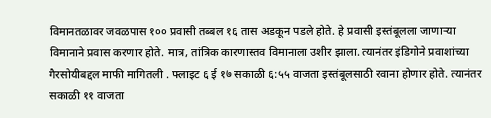विमानतळावर जवळपास १०० प्रवासी तब्बल १६ तास अडकून पडले होते. हे प्रवासी इस्तंबूलला जाणाऱ्या विमानाने प्रवास करणार होते. मात्र, तांत्रिक कारणास्तव विमानाला उशीर झाला. त्यानंतर इंडिगोने प्रवाशांच्या गैरसोयीबद्दल माफी मागितली . फ्लाइट ६ ई १७ सकाळी ६:५५ वाजता इस्तंबूलसाठी रवाना होणार होते. त्यानंतर सकाळी ११ वाजता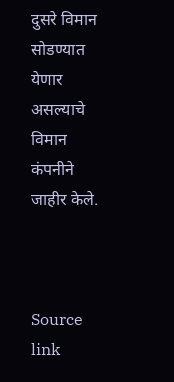दुसरे विमान सोडण्यात येणार असल्याचे विमान कंपनीने जाहीर केले.



Source link